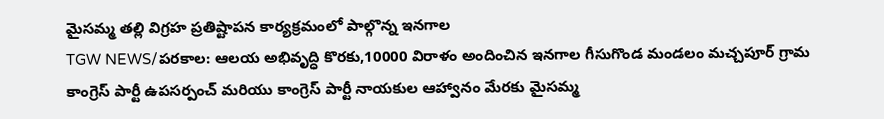మైసమ్మ తల్లి విగ్రహ ప్రతిష్టాపన కార్యక్రమంలో పాల్గొన్న ఇనగాల
TGW NEWS/పరకాల: ఆలయ అభివృద్ధి కొరకు,10000 విరాళం అందించిన ఇనగాల గీసుగొండ మండలం మచ్చపూర్ గ్రామ కాంగ్రెస్ పార్టీ ఉపసర్పంచ్ మరియు కాంగ్రెస్ పార్టీ నాయకుల ఆహ్వానం మేరకు మైసమ్మ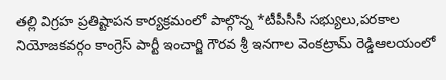తల్లి విగ్రహ ప్రతిష్టాపన కార్యక్రమంలో పాల్గొన్న *టీపీసీసీ సభ్యులు,పరకాల నియోజకవర్గం కాంగ్రెస్ పార్టీ ఇంచార్జి గౌరవ శ్రీ ఇనగాల వెంకట్రామ్ రెడ్డిఆలయంలో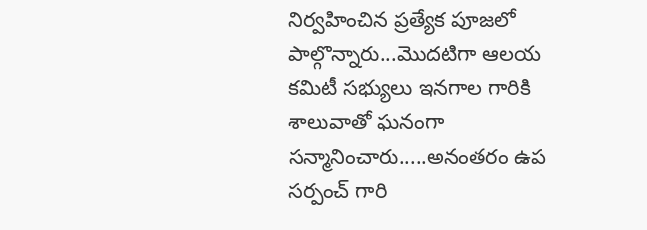నిర్వహించిన ప్రత్యేక పూజలో పాల్గొన్నారు...మొదటిగా ఆలయ కమిటీ సభ్యులు ఇనగాల గారికి శాలువాతో ఘనంగా సన్మానించారు.....అనంతరం ఉప సర్పంచ్ గారి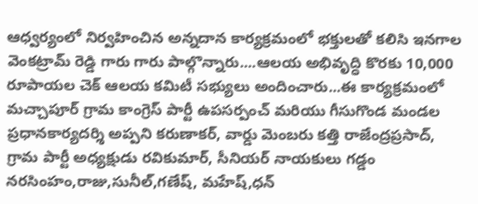ఆధ్వర్యంలో నిర్వహించిన అన్నదాన కార్యక్రమంలో భక్తులతో కలిసి ఇనగాల వెంకట్రామ్ రెడ్డి గారు గారు పాల్గొన్నారు....ఆలయ అభివృద్ధి కొరకు 10,000 రూపాయల చెక్ ఆలయ కమిటీ సభ్యులు అందించారు...ఈ కార్యక్రమంలో మచ్చాపూర్ గ్రామ కాంగ్రెస్ పార్టీ ఉపసర్పంచ్ మరియు గీసుగొండ మండల ప్రధానకార్యదర్శి అప్పని కరుణాకర్, వార్డు మెంబరు కత్తి రాజేంద్రప్రసాద్, గ్రామ పార్టీ అధ్యక్షుడు రవికుమార్, సీనియర్ నాయకులు గడ్డం నరసింహం,రాజు,సునీల్,గణేష్, మహేష్,ధన్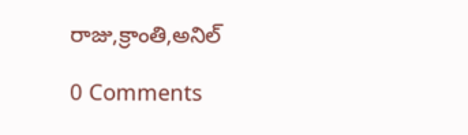రాజు,క్రాంతి,అనిల్

0 Comments